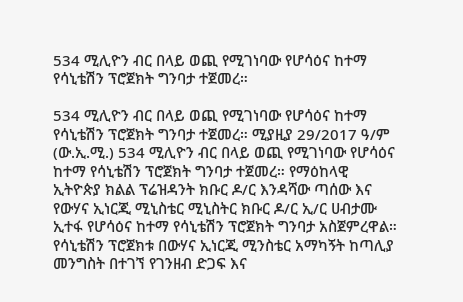534 ሚሊዮን ብር በላይ ወጪ የሚገነባው የሆሳዕና ከተማ የሳኒቴሽን ፕሮጀክት ግንባታ ተጀመረ።

534 ሚሊዮን ብር በላይ ወጪ የሚገነባው የሆሳዕና ከተማ የሳኒቴሽን ፕሮጀክት ግንባታ ተጀመረ። ሚያዚያ 29/2017 ዓ/ም (ው.ኢ.ሚ.) 534 ሚሊዮን ብር በላይ ወጪ የሚገነባው የሆሳዕና ከተማ የሳኒቴሽን ፕሮጀክት ግንባታ ተጀመረ። የማዕከላዊ ኢትዮጵያ ክልል ፕሬዝዳንት ክቡር ዶ/ር እንዳሻው ጣሰው እና የውሃና ኢነርጂ ሚኒስቴር ሚኒስትር ክቡር ዶ/ር ኢ/ር ሀብታሙ ኢተፋ የሆሳዕና ከተማ የሳኒቴሽን ፕሮጀክት ግንባታ አስጀምረዋል። የሳኒቴሽን ፕሮጀክቱ በውሃና ኢነርጂ ሚንስቴር አማካኝት ከጣሊያ መንግስት በተገኘ የገንዘብ ድጋፍ እና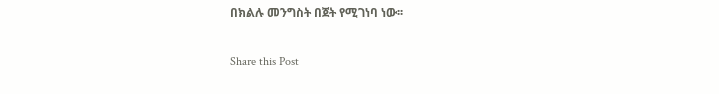በክልሉ መንግስት በጀት የሚገነባ ነው፡፡

Share this Post